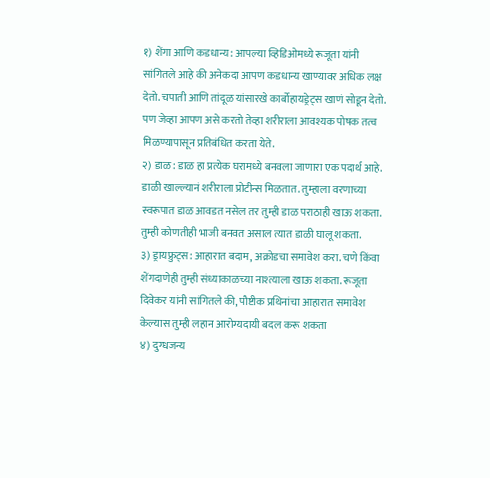१) शेंगा आणि कडधान्य: आपल्या व्हिडिओमध्ये रूजूता यांनी सांगितले आहे की अनेकदा आपण कडधान्य खाण्यावर अधिक लक्ष देतो. चपाती आणि तांदूळ यांसारखे कार्बोहायड्रेट्स खाणं सोडून देतो. पण जेव्हा आपण असे करतो तेव्हा शरीराला आवश्यक पोषक तत्व मिळण्यापासून प्रतिबंधित करता येते.
२) डाळ: डाळ हा प्रत्येक घरामध्ये बनवला जाणारा एक पदार्थ आहे. डाळी खाल्ल्यानं शरीराला प्रोटीन्स मिळतात. तुम्हाला वरणाच्या स्वरूपात डाळ आवडत नसेल तर तुम्ही डाळ पराठाही खाऊ शकता. तुम्ही कोणतीही भाजी बनवत असाल त्यात डाळी घालू शकता.
३) ड्रायफ्रुट्स: आहारात बदाम, अक्रोडचा समावेश करा. चणे किंवा शेंगदाणेही तुम्ही संध्याकाळच्या नाश्त्याला खाऊ शकता. रूजूता दिवेकर यांनी सांगितले की, पौष्टीक प्रथिनांचा आहारात समावेश केल्यास तुम्ही लहान आरोग्यदायी बदल करू शकता
४) दुग्धजन्य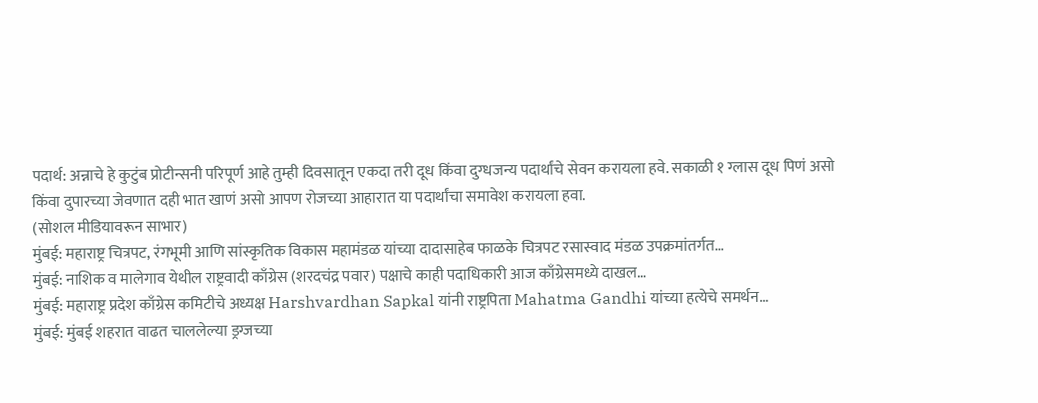पदार्थ: अन्नाचे हे कुटुंब प्रोटीन्सनी परिपूर्ण आहे तुम्ही दिवसातून एकदा तरी दूध किंवा दुग्धजन्य पदार्थांचे सेवन करायला हवे. सकाळी १ ग्लास दूध पिणं असो किंवा दुपारच्या जेवणात दही भात खाणं असो आपण रोजच्या आहारात या पदार्थांचा समावेश करायला हवा.
(सोशल मीडियावरून साभार)
मुंबई: महाराष्ट्र चित्रपट, रंगभूमी आणि सांस्कृतिक विकास महामंडळ यांच्या दादासाहेब फाळके चित्रपट रसास्वाद मंडळ उपक्रमांतर्गत…
मुंबई: नाशिक व मालेगाव येथील राष्ट्रवादी काँग्रेस (शरदचंद्र पवार) पक्षाचे काही पदाधिकारी आज काँग्रेसमध्ये दाखल…
मुंबई: महाराष्ट्र प्रदेश काँग्रेस कमिटीचे अध्यक्ष Harshvardhan Sapkal यांनी राष्ट्रपिता Mahatma Gandhi यांच्या हत्येचे समर्थन…
मुंबई: मुंबई शहरात वाढत चाललेल्या ड्रग्जच्या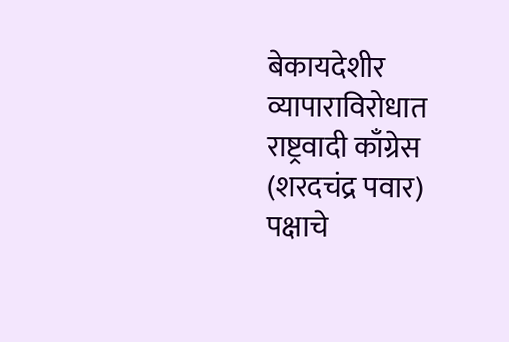बेकायदेशीर व्यापाराविरोधात राष्ट्रवादी काँग्रेस (शरदचंद्र पवार) पक्षाचे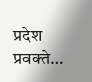प्रदेश प्रवक्ते…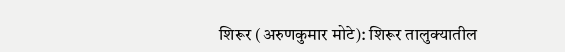शिरूर (अरुणकुमार मोटे): शिरूर तालुक्यातील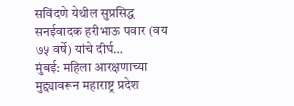सविंदणे येथील सुप्रसिद्ध सनईवादक हरीभाऊ पवार (वय ७५ वर्षे) यांचे दीर्घ…
मुंबई: महिला आरक्षणाच्या मुद्द्यावरून महाराष्ट्र प्रदेश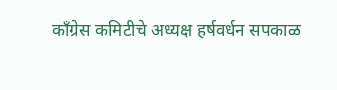काँग्रेस कमिटीचे अध्यक्ष हर्षवर्धन सपकाळ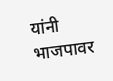यांनी भाजपावर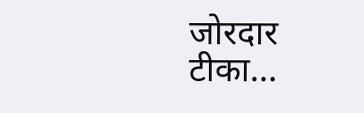जोरदार टीका…